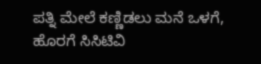ಪತ್ನಿ ಮೇಲೆ ಕಣ್ಣಿಡಲು ಮನೆ ಒಳಗೆ, ಹೊರಗೆ ಸಿಸಿಟಿವಿ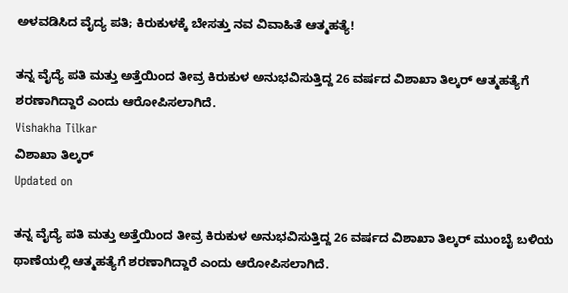ಅಳವಡಿಸಿದ ವೈದ್ಯ ಪತಿ; ಕಿರುಕುಳಕ್ಕೆ ಬೇಸತ್ತು ನವ ವಿವಾಹಿತೆ ಆತ್ಮಹತ್ಯೆ!

ತನ್ನ ವೈದ್ಯೆ ಪತಿ ಮತ್ತು ಅತ್ತೆಯಿಂದ ತೀವ್ರ ಕಿರುಕುಳ ಅನುಭವಿಸುತ್ತಿದ್ದ 26 ವರ್ಷದ ವಿಶಾಖಾ ತಿಲ್ಕರ್ ಆತ್ಮಹತ್ಯೆಗೆ ಶರಣಾಗಿದ್ದಾರೆ ಎಂದು ಆರೋಪಿಸಲಾಗಿದೆ.
Vishakha Tilkar
ವಿಶಾಖಾ ತಿಲ್ಕರ್
Updated on

ತನ್ನ ವೈದ್ಯೆ ಪತಿ ಮತ್ತು ಅತ್ತೆಯಿಂದ ತೀವ್ರ ಕಿರುಕುಳ ಅನುಭವಿಸುತ್ತಿದ್ದ 26 ವರ್ಷದ ವಿಶಾಖಾ ತಿಲ್ಕರ್ ಮುಂಬೈ ಬಳಿಯ ಥಾಣೆಯಲ್ಲಿ ಆತ್ಮಹತ್ಯೆಗೆ ಶರಣಾಗಿದ್ದಾರೆ ಎಂದು ಆರೋಪಿಸಲಾಗಿದೆ.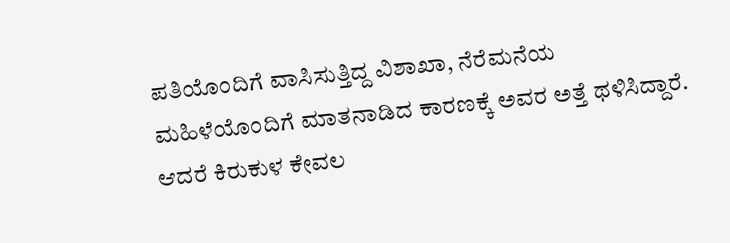ಪತಿಯೊಂದಿಗೆ ವಾಸಿಸುತ್ತಿದ್ದ ವಿಶಾಖಾ, ನೆರೆಮನೆಯ ಮಹಿಳೆಯೊಂದಿಗೆ ಮಾತನಾಡಿದ ಕಾರಣಕ್ಕೆ ಅವರ ಅತ್ತೆ ಥಳಿಸಿದ್ದಾರೆ. ಆದರೆ ಕಿರುಕುಳ ಕೇವಲ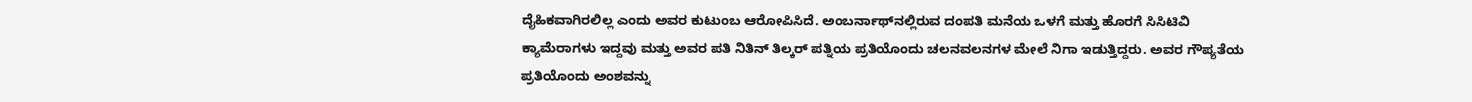ದೈಹಿಕವಾಗಿರಲಿಲ್ಲ ಎಂದು ಅವರ ಕುಟುಂಬ ಆರೋಪಿಸಿದೆ. ಅಂಬರ್ನಾಥ್‌ನಲ್ಲಿರುವ ದಂಪತಿ ಮನೆಯ ಒಳಗೆ ಮತ್ತು ಹೊರಗೆ ಸಿಸಿಟಿವಿ ಕ್ಯಾಮೆರಾಗಳು ಇದ್ದವು ಮತ್ತು ಅವರ ಪತಿ ನಿತಿನ್ ತಿಲ್ಕರ್ ಪತ್ನಿಯ ಪ್ರತಿಯೊಂದು ಚಲನವಲನಗಳ ಮೇಲೆ ನಿಗಾ ಇಡುತ್ತಿದ್ದರು. ಅವರ ಗೌಪ್ಯತೆಯ ಪ್ರತಿಯೊಂದು ಅಂಶವನ್ನು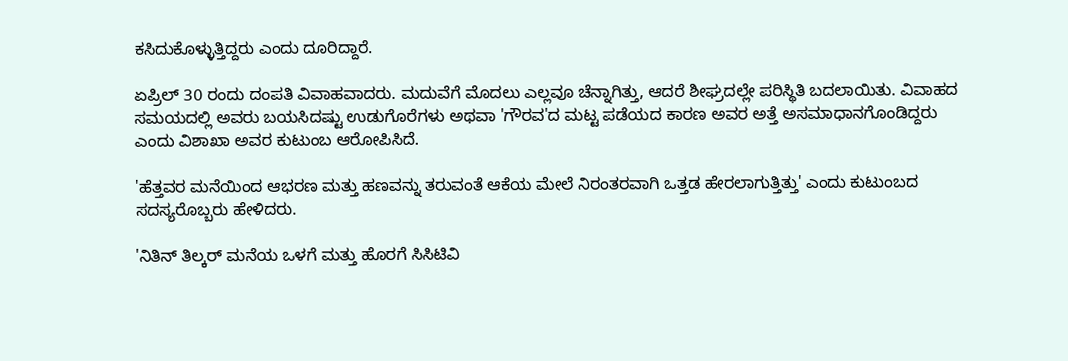ಕಸಿದುಕೊಳ್ಳುತ್ತಿದ್ದರು ಎಂದು ದೂರಿದ್ದಾರೆ.

ಏಪ್ರಿಲ್ 30 ರಂದು ದಂಪತಿ ವಿವಾಹವಾದರು. ಮದುವೆಗೆ ಮೊದಲು ಎಲ್ಲವೂ ಚೆನ್ನಾಗಿತ್ತು, ಆದರೆ ಶೀಘ್ರದಲ್ಲೇ ಪರಿಸ್ಥಿತಿ ಬದಲಾಯಿತು. ವಿವಾಹದ ಸಮಯದಲ್ಲಿ ಅವರು ಬಯಸಿದಷ್ಟು ಉಡುಗೊರೆಗಳು ಅಥವಾ 'ಗೌರವ'ದ ಮಟ್ಟ ಪಡೆಯದ ಕಾರಣ ಅವರ ಅತ್ತೆ ಅಸಮಾಧಾನಗೊಂಡಿದ್ದರು ಎಂದು ವಿಶಾಖಾ ಅವರ ಕುಟುಂಬ ಆರೋಪಿಸಿದೆ.

'ಹೆತ್ತವರ ಮನೆಯಿಂದ ಆಭರಣ ಮತ್ತು ಹಣವನ್ನು ತರುವಂತೆ ಆಕೆಯ ಮೇಲೆ ನಿರಂತರವಾಗಿ ಒತ್ತಡ ಹೇರಲಾಗುತ್ತಿತ್ತು' ಎಂದು ಕುಟುಂಬದ ಸದಸ್ಯರೊಬ್ಬರು ಹೇಳಿದರು.

'ನಿತಿನ್ ತಿಲ್ಕರ್ ಮನೆಯ ಒಳಗೆ ಮತ್ತು ಹೊರಗೆ ಸಿಸಿಟಿವಿ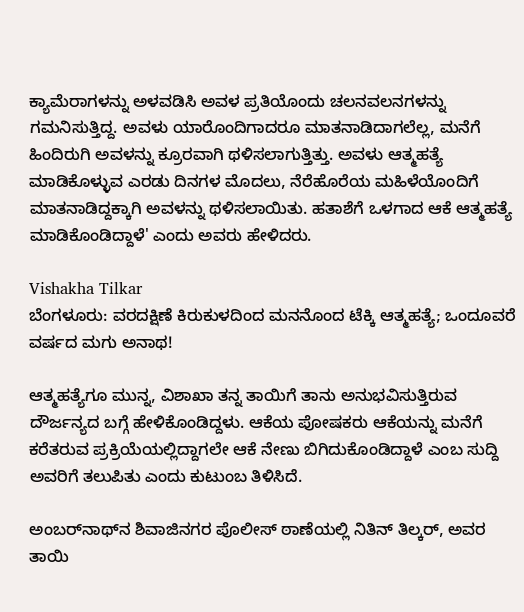ಕ್ಯಾಮೆರಾಗಳನ್ನು ಅಳವಡಿಸಿ ಅವಳ ಪ್ರತಿಯೊಂದು ಚಲನವಲನಗಳನ್ನು ಗಮನಿಸುತ್ತಿದ್ದ. ಅವಳು ಯಾರೊಂದಿಗಾದರೂ ಮಾತನಾಡಿದಾಗಲೆಲ್ಲ, ಮನೆಗೆ ಹಿಂದಿರುಗಿ ಅವಳನ್ನು ಕ್ರೂರವಾಗಿ ಥಳಿಸಲಾಗುತ್ತಿತ್ತು. ಅವಳು ಆತ್ಮಹತ್ಯೆ ಮಾಡಿಕೊಳ್ಳುವ ಎರಡು ದಿನಗಳ ಮೊದಲು, ನೆರೆಹೊರೆಯ ಮಹಿಳೆಯೊಂದಿಗೆ ಮಾತನಾಡಿದ್ದಕ್ಕಾಗಿ ಅವಳನ್ನು ಥಳಿಸಲಾಯಿತು. ಹತಾಶೆಗೆ ಒಳಗಾದ ಆಕೆ ಆತ್ಮಹತ್ಯೆ ಮಾಡಿಕೊಂಡಿದ್ದಾಳೆ' ಎಂದು ಅವರು ಹೇಳಿದರು.

Vishakha Tilkar
ಬೆಂಗಳೂರು: ವರದಕ್ಷಿಣೆ ಕಿರುಕುಳದಿಂದ ಮನನೊಂದ ಟೆಕ್ಕಿ ಆತ್ಮಹತ್ಯೆ; ಒಂದೂವರೆ ವರ್ಷದ ಮಗು ಅನಾಥ!

ಆತ್ಮಹತ್ಯೆಗೂ ಮುನ್ನ, ವಿಶಾಖಾ ತನ್ನ ತಾಯಿಗೆ ತಾನು ಅನುಭವಿಸುತ್ತಿರುವ ದೌರ್ಜನ್ಯದ ಬಗ್ಗೆ ಹೇಳಿಕೊಂಡಿದ್ದಳು. ಆಕೆಯ ಪೋಷಕರು ಆಕೆಯನ್ನು ಮನೆಗೆ ಕರೆತರುವ ಪ್ರಕ್ರಿಯೆಯಲ್ಲಿದ್ದಾಗಲೇ ಆಕೆ ನೇಣು ಬಿಗಿದುಕೊಂಡಿದ್ದಾಳೆ ಎಂಬ ಸುದ್ದಿ ಅವರಿಗೆ ತಲುಪಿತು ಎಂದು ಕುಟುಂಬ ತಿಳಿಸಿದೆ.

ಅಂಬರ್‌ನಾಥ್‌ನ ಶಿವಾಜಿನಗರ ಪೊಲೀಸ್ ಠಾಣೆಯಲ್ಲಿ ನಿತಿನ್ ತಿಲ್ಕರ್, ಅವರ ತಾಯಿ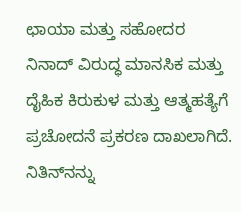ಛಾಯಾ ಮತ್ತು ಸಹೋದರ ನಿನಾದ್ ವಿರುದ್ಧ ಮಾನಸಿಕ ಮತ್ತು ದೈಹಿಕ ಕಿರುಕುಳ ಮತ್ತು ಆತ್ಮಹತ್ಯೆಗೆ ಪ್ರಚೋದನೆ ಪ್ರಕರಣ ದಾಖಲಾಗಿದೆ. ನಿತಿನ್‌ನನ್ನು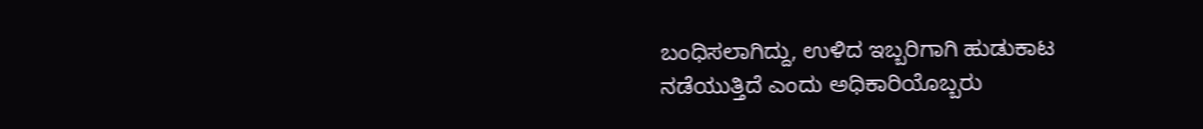ಬಂಧಿಸಲಾಗಿದ್ದು, ಉಳಿದ ಇಬ್ಬರಿಗಾಗಿ ಹುಡುಕಾಟ ನಡೆಯುತ್ತಿದೆ ಎಂದು ಅಧಿಕಾರಿಯೊಬ್ಬರು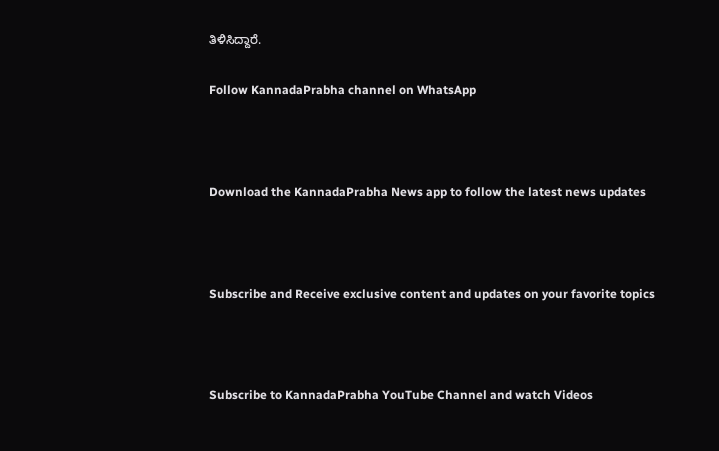ತಿಳಿಸಿದ್ದಾರೆ.

Follow KannadaPrabha channel on WhatsApp



Download the KannadaPrabha News app to follow the latest news updates



Subscribe and Receive exclusive content and updates on your favorite topics



Subscribe to KannadaPrabha YouTube Channel and watch Videos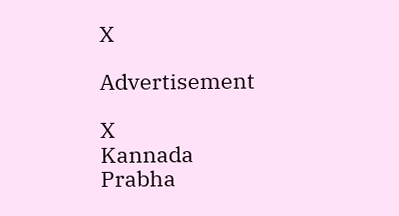X

Advertisement

X
Kannada Prabha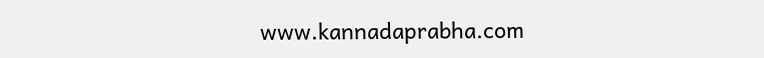www.kannadaprabha.com